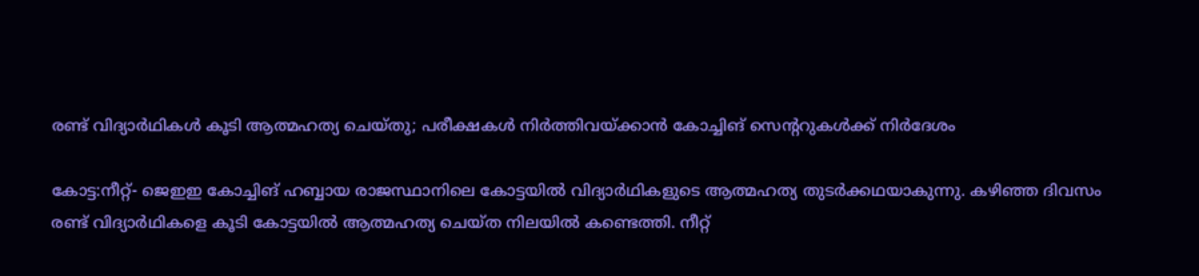രണ്ട് വിദ്യാർഥികള്‍ കൂടി ആത്മഹത്യ ചെയ്തു; പരീക്ഷകൾ നിർത്തിവയ്ക്കാൻ കോച്ചിങ് സെന്ററുകൾക്ക് നിർദേശം

കോട്ട:നീറ്റ്‌- ജെഇഇ കോച്ചിങ് ഹബ്ബായ രാജസ്ഥാനിലെ കോട്ടയിൽ വിദ്യാർഥികളുടെ ആത്മഹത്യ തുടർക്കഥയാകുന്നു. കഴിഞ്ഞ ദിവസം രണ്ട് വിദ്യാർഥികളെ കൂടി കോട്ടയിൽ ആത്മഹത്യ ചെയ്‌ത നിലയിൽ കണ്ടെത്തി. നീറ്റ്‌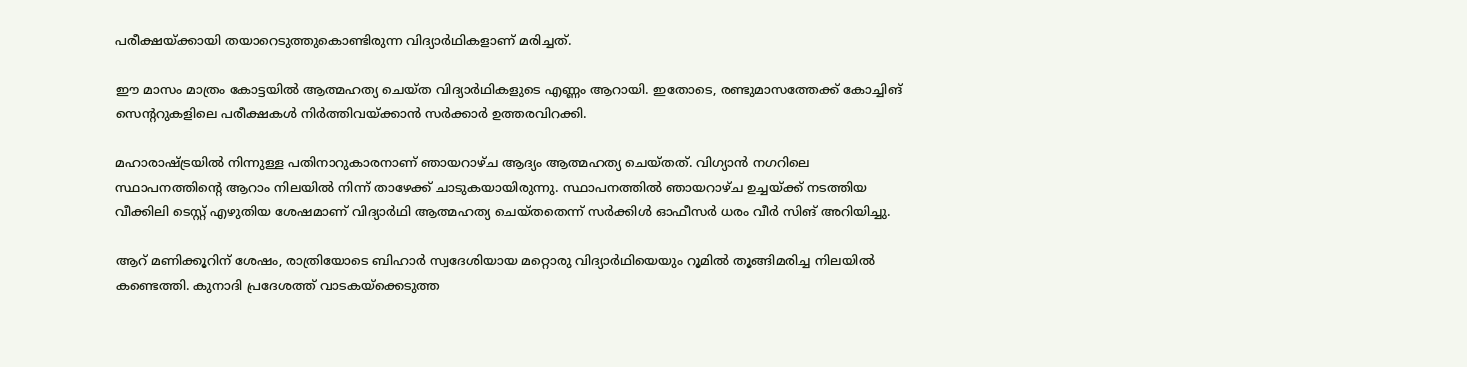പരീക്ഷയ്ക്കായി തയാറെടുത്തുകൊണ്ടിരുന്ന വിദ്യാർഥികളാണ് മരിച്ചത്.

ഈ മാസം മാത്രം കോട്ടയിൽ ആത്മഹത്യ ചെയ്ത വിദ്യാർഥികളുടെ എണ്ണം ആറായി. ഇതോടെ, രണ്ടുമാസത്തേക്ക് കോച്ചിങ് സെന്ററുകളിലെ പരീക്ഷകൾ നിർത്തിവയ്ക്കാൻ സർക്കാർ ഉത്തരവിറക്കി.

മഹാരാഷ്ട്രയിൽ നിന്നുള്ള പതിനാറുകാരനാണ് ഞായറാഴ്ച ആദ്യം ആത്മഹത്യ ചെയ്തത്. വിഗ്യാൻ നഗറിലെ സ്ഥാപനത്തിന്റെ ആറാം നിലയിൽ നിന്ന് താഴേക്ക് ചാടുകയായിരുന്നു. സ്ഥാപനത്തിൽ ഞായറാഴ്ച ഉച്ചയ്ക്ക് നടത്തിയ വീക്കിലി ടെസ്റ്റ് എഴുതിയ ശേഷമാണ് വിദ്യാർഥി ആത്മഹത്യ ചെയ്തതെന്ന് സർക്കിൾ ഓഫീസർ ധരം വീർ സിങ് അറിയിച്ചു.

ആറ് മണിക്കൂറിന് ശേഷം, രാത്രിയോടെ ബിഹാർ സ്വദേശിയായ മറ്റൊരു വിദ്യാർഥിയെയും റൂമിൽ തൂങ്ങിമരിച്ച നിലയിൽ കണ്ടെത്തി. കുനാദി പ്രദേശത്ത് വാടകയ്‌ക്കെടുത്ത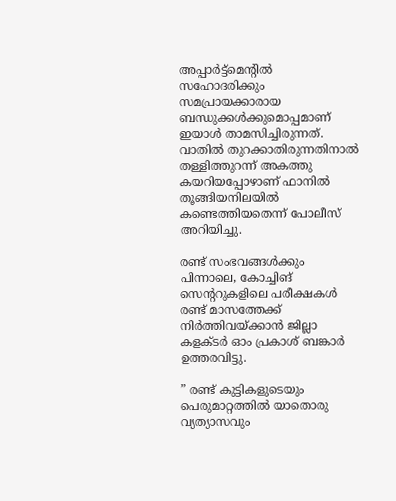അപ്പാർട്ട്മെന്റിൽ സഹോദരിക്കും സമപ്രായക്കാരായ ബന്ധുക്കൾക്കുമൊപ്പമാണ് ഇയാൾ താമസിച്ചിരുന്നത്. വാതിൽ തുറക്കാതിരുന്നതിനാൽ തള്ളിത്തുറന്ന് അകത്തു കയറിയപ്പോഴാണ് ഫാനിൽ തൂങ്ങിയനിലയിൽ കണ്ടെത്തിയതെന്ന് പോലീസ് അറിയിച്ചു.

രണ്ട് സംഭവങ്ങൾക്കും പിന്നാലെ, കോച്ചിങ് സെന്ററുകളിലെ പരീക്ഷകൾ രണ്ട് മാസത്തേക്ക് നിർത്തിവയ്ക്കാൻ ജില്ലാ കളക്ടർ ഓം പ്രകാശ് ബങ്കാർ ഉത്തരവിട്ടു.

” രണ്ട് കുട്ടികളുടെയും പെരുമാറ്റത്തിൽ യാതൊരു വ്യത്യാസവും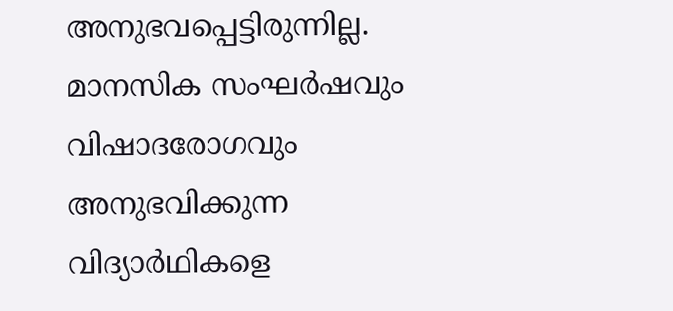അനുഭവപ്പെട്ടിരുന്നില്ല. മാനസിക സംഘർഷവും വിഷാദരോഗവും അനുഭവിക്കുന്ന വിദ്യാർഥികളെ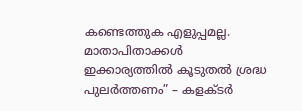കണ്ടെത്തുക എളുപ്പമല്ല. മാതാപിതാക്കൾ ഇക്കാര്യത്തിൽ കൂടുതൽ ശ്രദ്ധ പുലർത്തണം” – കളക്ടർ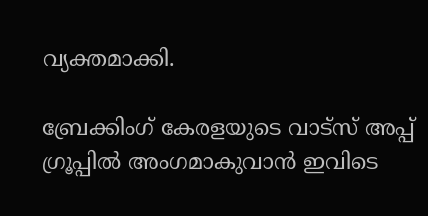വ്യക്തമാക്കി.

ബ്രേക്കിംഗ് കേരളയുടെ വാട്സ് അപ്പ് ഗ്രൂപ്പിൽ അംഗമാകുവാൻ ഇവിടെ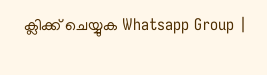ക്ലിക്ക് ചെയ്യുക Whatsapp Group |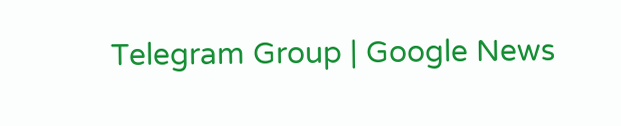Telegram Group | Google News